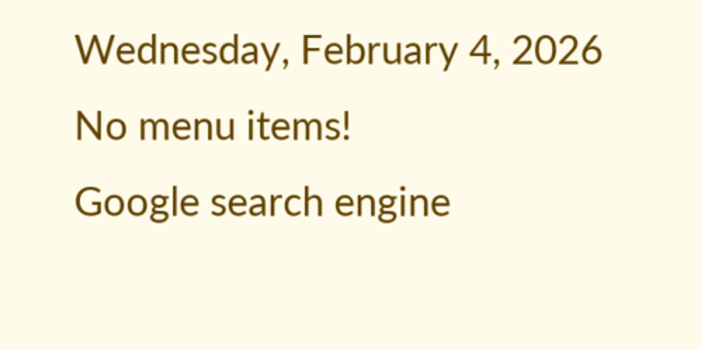Wednesday, February 4, 2026
No menu items!
Google search engine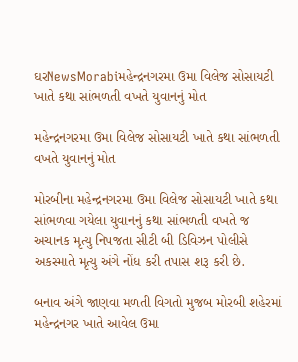ઘરNewsMorabiમહેન્દ્રનગરમા ઉમા વિલેજ સોસાયટી ખાતે કથા સાંભળતી વખતે યુવાનનું મોત

મહેન્દ્રનગરમા ઉમા વિલેજ સોસાયટી ખાતે કથા સાંભળતી વખતે યુવાનનું મોત

મોરબીના મહેન્દ્રનગરમા ઉમા વિલેજ સોસાયટી ખાતે કથા સાંભળવા ગયેલા યુવાનનું કથા સાંભળતી વખતે જ અચાનક મૃત્યુ નિપજતા સીટી બી ડિવિઝન પોલીસે અકસ્માતે મૃત્યુ અંગે નોંધ કરી તપાસ શરૂ કરી છે.

બનાવ અંગે જાણવા મળતી વિગતો મુજબ મોરબી શહેરમાં મહેન્દ્રનગર ખાતે આવેલ ઉમા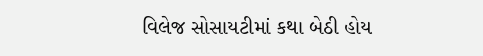વિલેજ સોસાયટીમાં કથા બેઠી હોય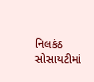નિલકંઠ સોસાયટીમાં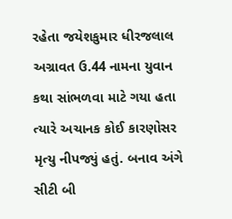રહેતા જયેશકુમાર ધીરજલાલ અગ્રાવત ઉ.44 નામના યુવાન કથા સાંભળવા માટે ગયા હતા ત્યારે અચાનક કોઈ કારણોસર મૃત્યુ નીપજ્યું હતું. બનાવ અંગે સીટી બી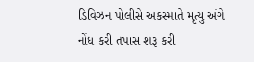ડિવિઝન પોલીસે અકસ્માતે મૃત્યુ અંગે નોંધ કરી તપાસ શરૂ કરી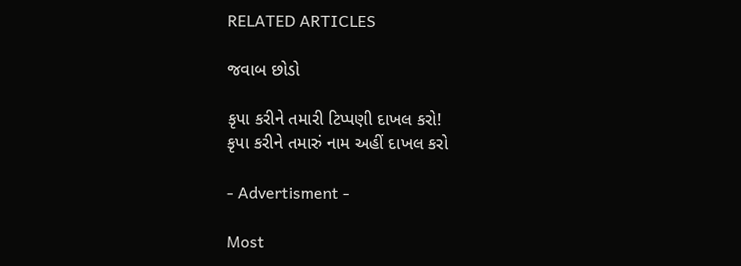RELATED ARTICLES

જવાબ છોડો

કૃપા કરીને તમારી ટિપ્પણી દાખલ કરો!
કૃપા કરીને તમારું નામ અહીં દાખલ કરો

- Advertisment -

Most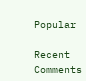Popular

Recent Comments